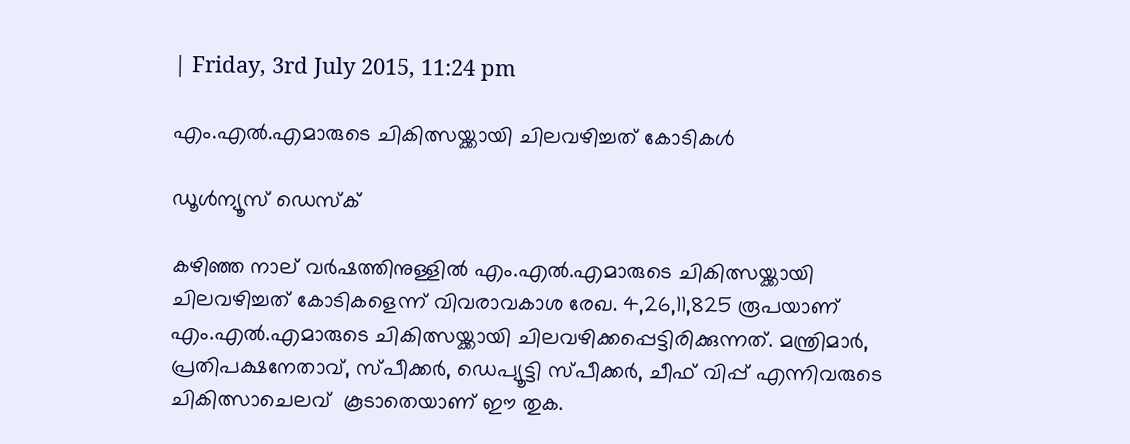| Friday, 3rd July 2015, 11:24 pm

എം.എല്‍.എമാരുടെ ചികിത്സയ്ക്കായി ചിലവഴിച്ചത് കോടികള്‍

ഡൂള്‍ന്യൂസ് ഡെസ്‌ക്

കഴിഞ്ഞ നാല് വര്‍ഷത്തിനുള്ളില്‍ എം.എല്‍.എമാരുടെ ചികിത്സയ്ക്കായി ചിലവഴിച്ചത് കോടികളെന്ന് വിവരാവകാശ രേഖ. 4,26,11,825 രൂപയാണ് എം.എല്‍.എമാരുടെ ചികിത്സയ്ക്കായി ചിലവഴിക്കപ്പെട്ടിരിക്കുന്നത്. മന്ത്രിമാര്‍, പ്രതിപക്ഷനേതാവ്, സ്പീക്കര്‍, ഡെപ്യൂട്ടി സ്പീക്കര്‍, ചീഫ് വിപ്പ് എന്നിവരുടെ ചികിത്സാചെലവ്  കൂടാതെയാണ് ഈ തുക.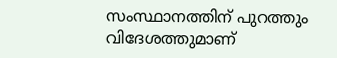സംസ്ഥാനത്തിന് പുറത്തും വിദേശത്തുമാണ്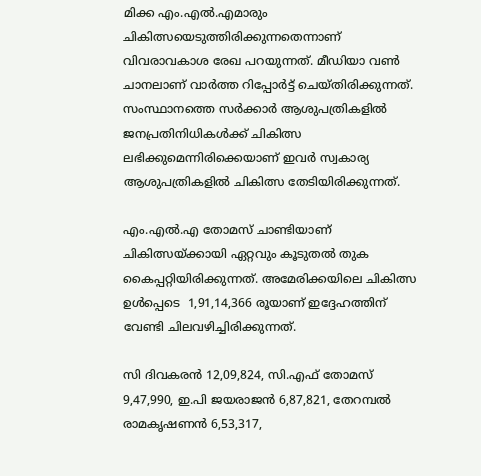മിക്ക എം.എല്‍.എമാരും ചികിത്സയെടുത്തിരിക്കുന്നതെന്നാണ് വിവരാവകാശ രേഖ പറയുന്നത്. മീഡിയാ വണ്‍ ചാനലാണ് വാര്‍ത്ത റിപ്പോര്‍ട്ട് ചെയ്തിരിക്കുന്നത്. സംസ്ഥാനത്തെ സര്‍ക്കാര്‍ ആശുപത്രികളില്‍ ജനപ്രതിനിധികള്‍ക്ക് ചികിത്സ ലഭിക്കുമെന്നിരിക്കെയാണ് ഇവര്‍ സ്വകാര്യ ആശുപത്രികളില്‍ ചികിത്സ തേടിയിരിക്കുന്നത്.

എം.എല്‍.എ തോമസ് ചാണ്ടിയാണ് ചികിത്സയ്ക്കായി ഏറ്റവും കൂടുതല്‍ തുക കൈപ്പറ്റിയിരിക്കുന്നത്. അമേരിക്കയിലെ ചികിത്സ ഉള്‍പ്പെടെ  1,91,14,366 രൂയാണ് ഇദ്ദേഹത്തിന് വേണ്ടി ചിലവഴിച്ചിരിക്കുന്നത്.

സി ദിവകരന്‍ 12,09,824, സി.എഫ് തോമസ് 9,47,990, ഇ.പി ജയരാജന്‍ 6,87,821, തേറമ്പല്‍ രാമകൃഷണന്‍ 6,53,317,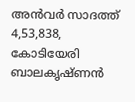അന്‍വര്‍ സാദത്ത് 4,53,838, കോടിയേരി ബാലകൃഷ്ണന്‍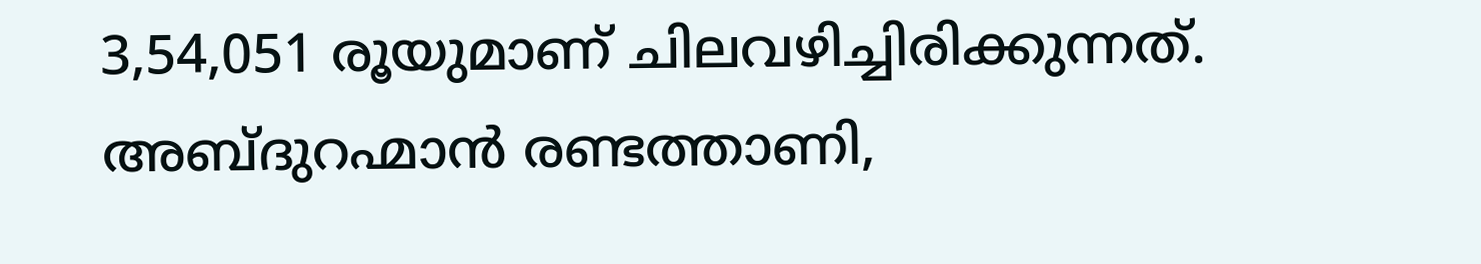3,54,051 രൂയുമാണ് ചിലവഴിച്ചിരിക്കുന്നത്. അബ്ദുറഹ്മാന്‍ രണ്ടത്താണി,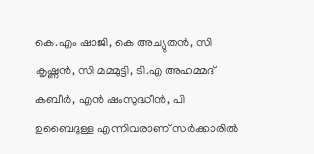കെ.എം ഷാജി, കെ അച്യുതന്‍, സി കൃഷ്ണന്‍, സി മമ്മുട്ടി, ടി.എ അഹമ്മദ് കബീര്‍, എന്‍ ഷംസുദ്ധീന്‍, പി ഉബൈദുള്ള എന്നിവരാണ് സര്‍ക്കാരില്‍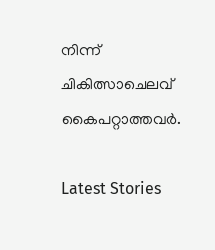നിന്ന് ചികിത്സാചെലവ് കൈപറ്റാത്തവര്‍.

Latest Stories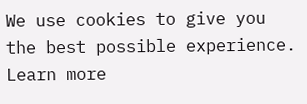We use cookies to give you the best possible experience. Learn more